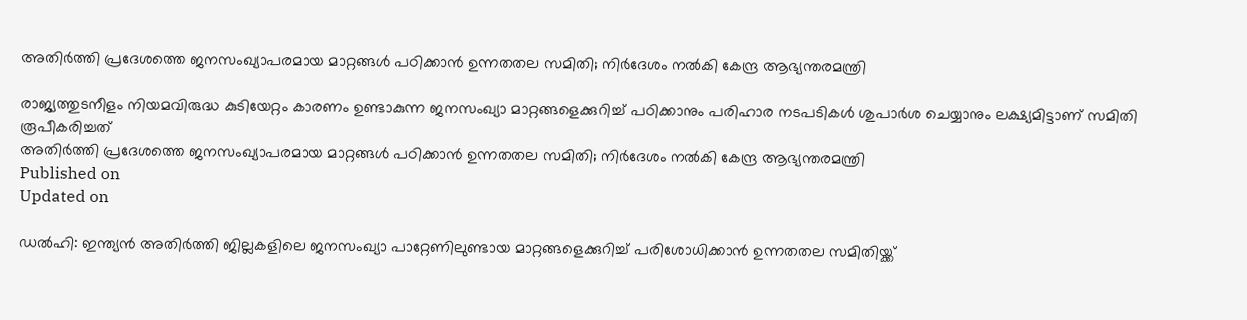അതിർത്തി പ്രദേശത്തെ ജനസംഖ്യാപരമായ മാറ്റങ്ങൾ പഠിക്കാൻ ഉന്നതതല സമിതി; നിർദേശം നൽകി കേന്ദ്ര ആഭ്യന്തരമന്ത്രി

രാജ്യത്തുടനീളം നിയമവിരുദ്ധ കുടിയേറ്റം കാരണം ഉണ്ടാകുന്ന ജനസംഖ്യാ മാറ്റങ്ങളെക്കുറിച്ച് പഠിക്കാനും പരിഹാര നടപടികൾ ശുപാർശ ചെയ്യാനും ലക്ഷ്യമിട്ടാണ് സമിതി രൂപീകരിച്ചത്
അതിർത്തി പ്രദേശത്തെ ജനസംഖ്യാപരമായ മാറ്റങ്ങൾ പഠിക്കാൻ ഉന്നതതല സമിതി; നിർദേശം നൽകി കേന്ദ്ര ആഭ്യന്തരമന്ത്രി
Published on
Updated on

ഡൽഹി: ഇന്ത്യൻ അതിർത്തി ജില്ലകളിലെ ജനസംഖ്യാ പാറ്റേണിലുണ്ടായ മാറ്റങ്ങളെക്കുറിച്ച് പരിശോധിക്കാൻ ഉന്നതതല സമിതിയ്ക്ക്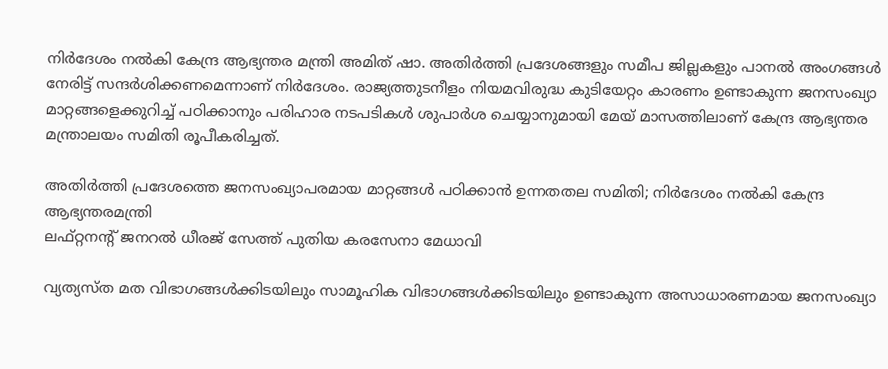നിർദേശം നൽകി കേന്ദ്ര ആഭ്യന്തര മന്ത്രി അമിത് ഷാ. അതിർത്തി പ്രദേശങ്ങളും സമീപ ജില്ലകളും പാനൽ അംഗങ്ങൾ നേരിട്ട് സന്ദർശിക്കണമെന്നാണ് നിർദേശം. രാജ്യത്തുടനീളം നിയമവിരുദ്ധ കുടിയേറ്റം കാരണം ഉണ്ടാകുന്ന ജനസംഖ്യാ മാറ്റങ്ങളെക്കുറിച്ച് പഠിക്കാനും പരിഹാര നടപടികൾ ശുപാർശ ചെയ്യാനുമായി മേയ് മാസത്തിലാണ് കേന്ദ്ര ആഭ്യന്തര മന്ത്രാലയം സമിതി രൂപീകരിച്ചത്.

അതിർത്തി പ്രദേശത്തെ ജനസംഖ്യാപരമായ മാറ്റങ്ങൾ പഠിക്കാൻ ഉന്നതതല സമിതി; നിർദേശം നൽകി കേന്ദ്ര ആഭ്യന്തരമന്ത്രി
ലഫ്റ്റനന്റ് ജനറല്‍ ധീരജ് സേത്ത് പുതിയ കരസേനാ മേധാവി

വ്യത്യസ്ത മത വിഭാഗങ്ങൾക്കിടയിലും സാമൂഹിക വിഭാഗങ്ങൾക്കിടയിലും ഉണ്ടാകുന്ന അസാധാരണമായ ജനസംഖ്യാ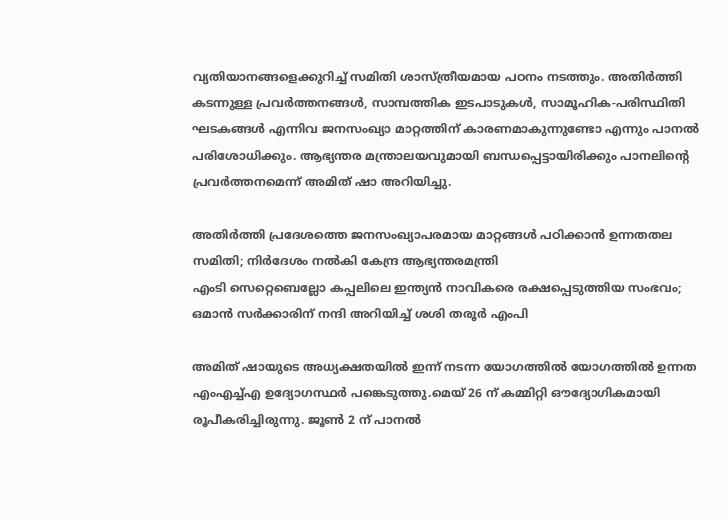വ്യതിയാനങ്ങളെക്കുറിച്ച് സമിതി ശാസ്ത്രീയമായ പഠനം നടത്തും. അതിർത്തി കടന്നുള്ള പ്രവർത്തനങ്ങൾ, സാമ്പത്തിക ഇടപാടുകൾ, സാമൂഹിക-പരിസ്ഥിതി ഘടകങ്ങൾ എന്നിവ ജനസംഖ്യാ മാറ്റത്തിന് കാരണമാകുന്നുണ്ടോ എന്നും പാനൽ പരിശോധിക്കും. ആഭ്യന്തര മന്ത്രാലയവുമായി ബന്ധപ്പെട്ടായിരിക്കും പാനലിന്റെ പ്രവർത്തനമെന്ന് അമിത് ഷാ അറിയിച്ചു.

അതിർത്തി പ്രദേശത്തെ ജനസംഖ്യാപരമായ മാറ്റങ്ങൾ പഠിക്കാൻ ഉന്നതതല സമിതി; നിർദേശം നൽകി കേന്ദ്ര ആഭ്യന്തരമന്ത്രി
എംടി സെറ്റെബെല്ലോ കപ്പലിലെ ഇന്ത്യൻ നാവികരെ രക്ഷപ്പെടുത്തിയ സംഭവം; ഒമാൻ സർക്കാരിന് നന്ദി അറിയിച്ച് ശശി തരൂർ എംപി

അമിത് ഷായുടെ അധ്യക്ഷതയിൽ ഇന്ന് നടന്ന യോഗത്തിൽ യോഗത്തിൽ ഉന്നത എംഎച്ച്എ ഉദ്യോഗസ്ഥർ പങ്കെടുത്തു.മെയ് 26 ന് കമ്മിറ്റി ഔദ്യോഗികമായി രൂപീകരിച്ചിരുന്നു. ജൂൺ 2 ന് പാനൽ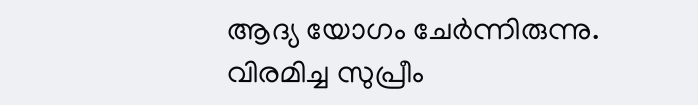ആദ്യ യോഗം ചേർന്നിരുന്നു. വിരമിച്ച സുപ്രീം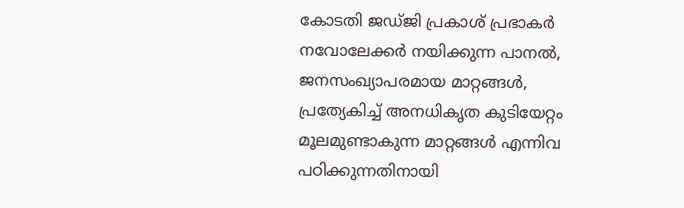കോടതി ജഡ്ജി പ്രകാശ് പ്രഭാകർ നവോലേക്കർ നയിക്കുന്ന പാനൽ, ജനസംഖ്യാപരമായ മാറ്റങ്ങൾ, പ്രത്യേകിച്ച് അനധികൃത കുടിയേറ്റം മൂലമുണ്ടാകുന്ന മാറ്റങ്ങൾ എന്നിവ പഠിക്കുന്നതിനായി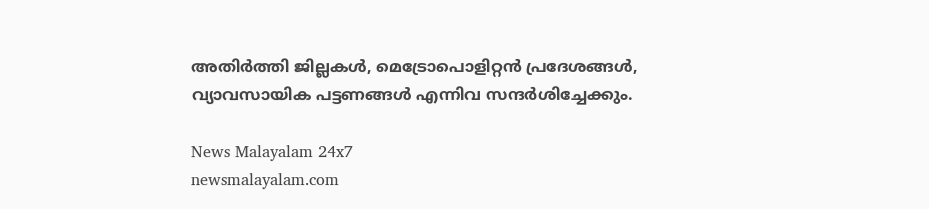അതിർത്തി ജില്ലകൾ, മെട്രോപൊളിറ്റൻ പ്രദേശങ്ങൾ, വ്യാവസായിക പട്ടണങ്ങൾ എന്നിവ സന്ദർശിച്ചേക്കും.

News Malayalam 24x7
newsmalayalam.com